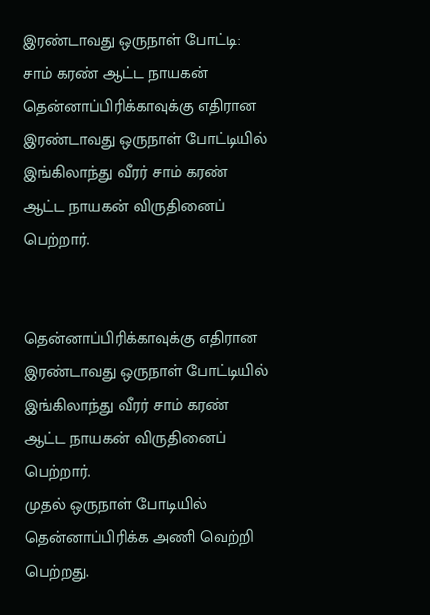இரண்டாவது ஒருநாள் போட்டி: சாம் கரண் ஆட்ட நாயகன்
தென்னாப்பிரிக்காவுக்கு எதிரான இரண்டாவது ஒருநாள் போட்டியில் இங்கிலாந்து வீரர் சாம் கரண் ஆட்ட நாயகன் விருதினைப் பெற்றார்.


தென்னாப்பிரிக்காவுக்கு எதிரான இரண்டாவது ஒருநாள் போட்டியில் இங்கிலாந்து வீரர் சாம் கரண் ஆட்ட நாயகன் விருதினைப் பெற்றார்.
முதல் ஒருநாள் போடியில் தென்னாப்பிரிக்க அணி வெற்றி பெற்றது.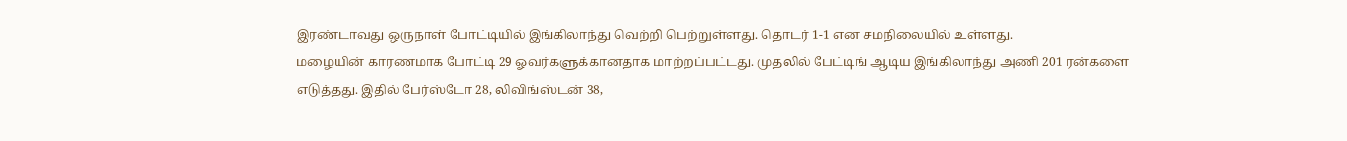இரண்டாவது ஒருநாள் போட்டியில் இங்கிலாந்து வெற்றி பெற்றுள்ளது. தொடர் 1-1 என சமநிலையில் உள்ளது.
மழையின் காரணமாக போட்டி 29 ஓவர்களுக்கானதாக மாற்றப்பட்டது. முதலில் பேட்டிங் ஆடிய இங்கிலாந்து அணி 201 ரன்களை எடுத்தது. இதில் பேர்ஸ்டோ 28, லிவிங்ஸ்டன் 38,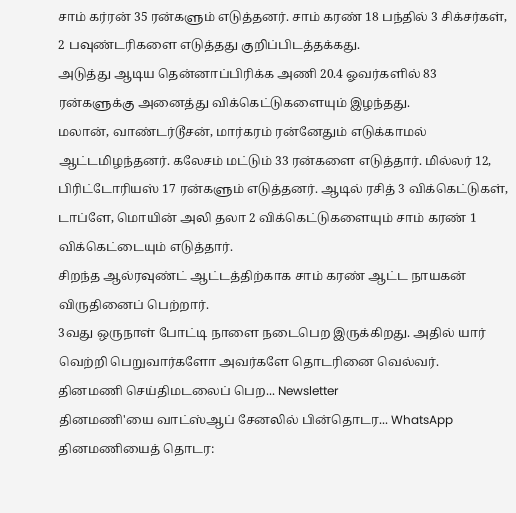சாம் கர்ரன் 35 ரன்களும் எடுத்தனர். சாம் கரண் 18 பந்தில் 3 சிக்சர்கள், 2 பவுண்டரிகளை எடுத்தது குறிப்பிடத்தக்கது.
அடுத்து ஆடிய தென்னாப்பிரிக்க அணி 20.4 ஓவர்களில் 83 ரன்களுக்கு அனைத்து விக்கெட்டுகளையும் இழந்தது.
மலான், வாண்டர்டூசன், மார்கரம் ரன்னேதும் எடுக்காமல் ஆட்டமிழந்தனர். கலேசம் மட்டும் 33 ரன்களை எடுத்தார். மில்லர் 12, பிரிட்டோரியஸ் 17 ரன்களும் எடுத்தனர். ஆடில் ரசித் 3 விக்கெட்டுகள், டாப்ளே, மொயின் அலி தலா 2 விக்கெட்டுகளையும் சாம் கரண் 1 விக்கெட்டையும் எடுத்தார்.
சிறந்த ஆல்ரவுண்ட் ஆட்டத்திற்காக சாம் கரண் ஆட்ட நாயகன் விருதினைப் பெற்றார்.
3வது ஒருநாள் போட்டி நாளை நடைபெற இருக்கிறது. அதில் யார் வெற்றி பெறுவார்களோ அவர்களே தொடரினை வெல்வர்.
தினமணி செய்திமடலைப் பெற... Newsletter
தினமணி'யை வாட்ஸ்ஆப் சேனலில் பின்தொடர... WhatsApp
தினமணியைத் தொடர: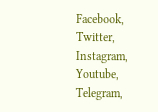Facebook, Twitter, Instagram, Youtube, Telegram,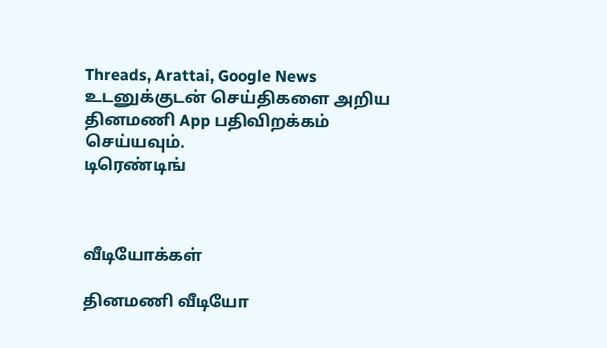Threads, Arattai, Google News
உடனுக்குடன் செய்திகளை அறிய தினமணி App பதிவிறக்கம் செய்யவும்.
டிரெண்டிங்



வீடியோக்கள்

தினமணி வீடியோ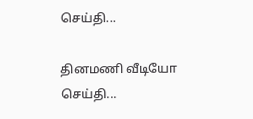செய்தி...

தினமணி வீடியோ செய்தி...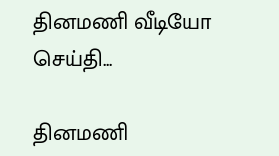தினமணி வீடியோ செய்தி...

தினமணி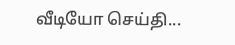வீடியோ செய்தி...